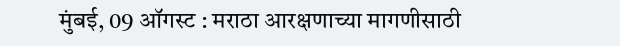मुंबई, 09 ऑगस्ट : मराठा आरक्षणाच्या मागणीसाठी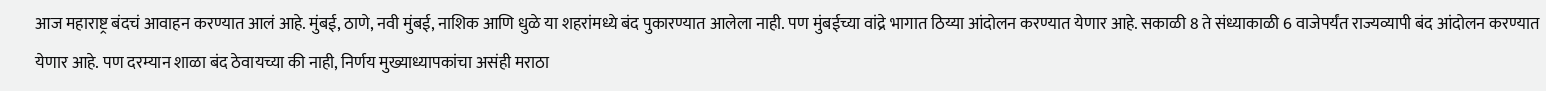आज महाराष्ट्र बंदचं आवाहन करण्यात आलं आहे. मुंबई, ठाणे, नवी मुंबई, नाशिक आणि धुळे या शहरांमध्ये बंद पुकारण्यात आलेला नाही. पण मुंबईच्या वांद्रे भागात ठिय्या आंदोलन करण्यात येणार आहे. सकाळी 8 ते संध्याकाळी 6 वाजेपर्यंत राज्यव्यापी बंद आंदोलन करण्यात येणार आहे. पण दरम्यान शाळा बंद ठेवायच्या की नाही, निर्णय मुख्याध्यापकांचा असंही मराठा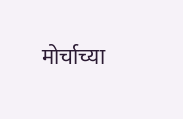मोर्चाच्या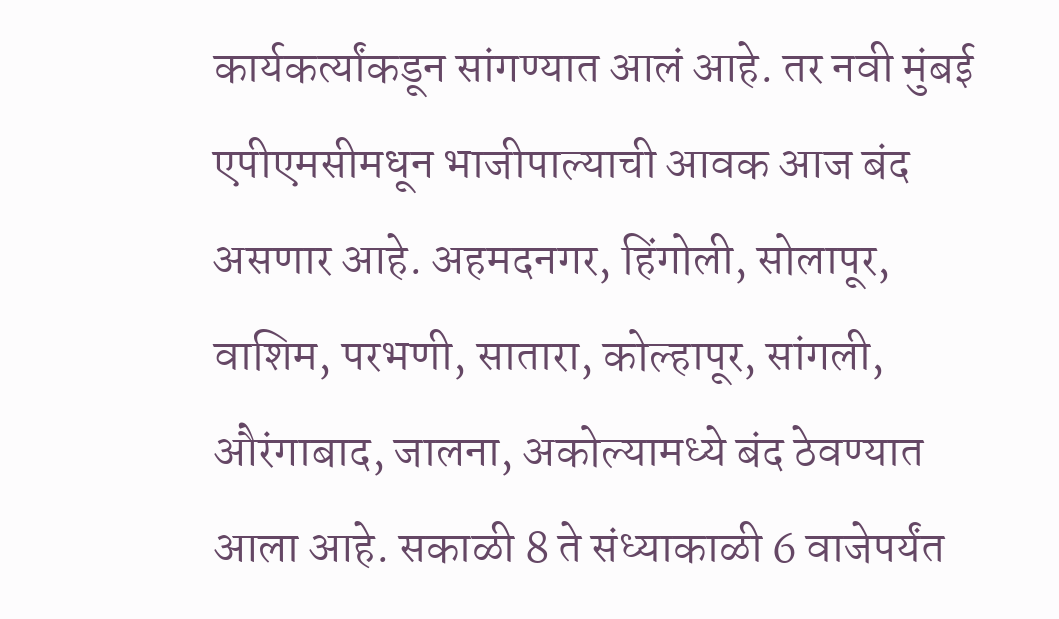कार्यकर्त्यांकडून सांगण्यात आलं आहे. तर नवी मुंबई एपीएमसीमधून भाजीपाल्याची आवक आज बंद असणार आहे. अहमदनगर, हिंगोली, सोलापूर, वाशिम, परभणी, सातारा, कोल्हापूर, सांगली, औरंगाबाद, जालना, अकोल्यामध्ये बंद ठेवण्यात आला आहे. सकाळी 8 ते संध्याकाळी 6 वाजेपर्यंत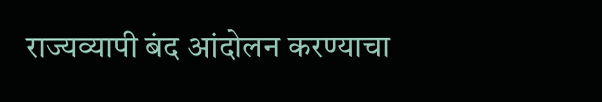राज्यव्यापी बंद आंदोलन करण्याचा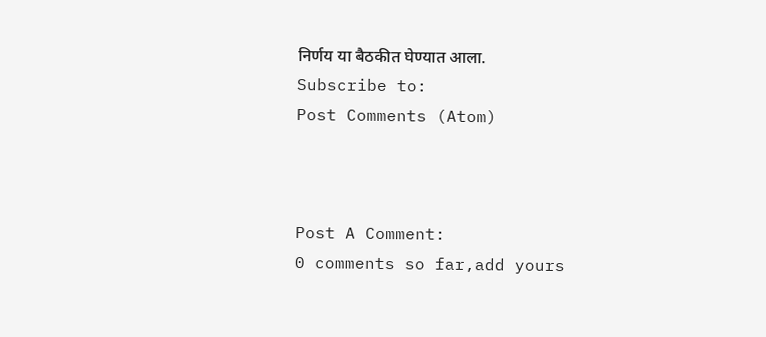निर्णय या बैठकीत घेण्यात आला.
Subscribe to:
Post Comments (Atom)



Post A Comment:
0 comments so far,add yours